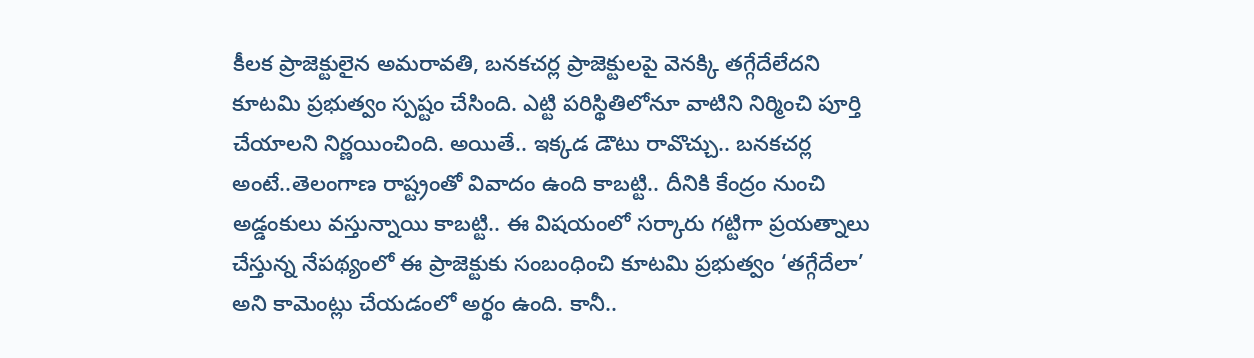కీలక ప్రాజెక్టులైన అమరావతి, బనకచర్ల ప్రాజెక్టులపై వెనక్కి తగ్గేదేలేదని కూటమి ప్రభుత్వం స్పష్టం చేసింది. ఎట్టి పరిస్థితిలోనూ వాటిని నిర్మించి పూర్తి చేయాలని నిర్ణయించింది. అయితే.. ఇక్కడ డౌటు రావొచ్చు.. బనకచర్ల అంటే..తెలంగాణ రాష్ట్రంతో వివాదం ఉంది కాబట్టి.. దీనికి కేంద్రం నుంచి అడ్డంకులు వస్తున్నాయి కాబట్టి.. ఈ విషయంలో సర్కారు గట్టిగా ప్రయత్నాలు చేస్తున్న నేపథ్యంలో ఈ ప్రాజెక్టుకు సంబంధించి కూటమి ప్రభుత్వం ‘తగ్గేదేలా’ అని కామెంట్లు చేయడంలో అర్థం ఉంది. కానీ..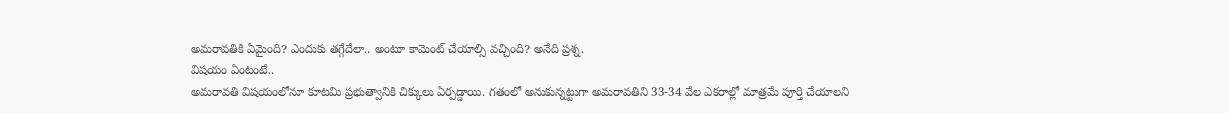అమరావతికి ఏమైంది? ఎందుకు తగ్గేదేలా.. అంటూ కామెంట్ చేయాల్సి వచ్చింది? అనేది ప్రశ్న.
విషయం ఏంటంటే..
అమరావతి విషయంలోనూ కూటమి ప్రభుత్వానికి చిక్కులు ఏర్పడ్డాయి. గతంలో అనుకున్నట్టుగా అమరావతిని 33-34 వేల ఎకరాల్లో మాత్రమే పూర్తి చేయాలని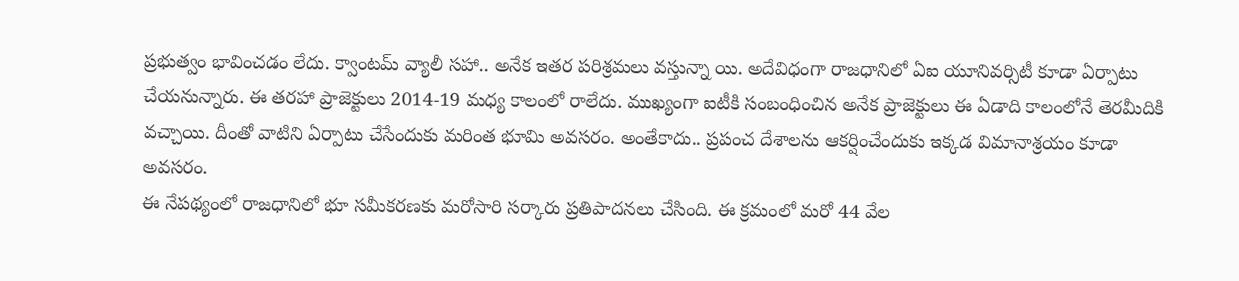ప్రభుత్వం భావించడం లేదు. క్వాంటమ్ వ్యాలీ సహా.. అనేక ఇతర పరిశ్రమలు వస్తున్నా యి. అదేవిధంగా రాజధానిలో ఏఐ యూనివర్సిటీ కూడా ఏర్పాటు చేయనున్నారు. ఈ తరహా ప్రాజెక్టులు 2014-19 మధ్య కాలంలో రాలేదు. ముఖ్యంగా ఐటీకి సంబంధించిన అనేక ప్రాజెక్టులు ఈ ఏడాది కాలంలోనే తెరమీదికి వచ్చాయి. దీంతో వాటిని ఏర్పాటు చేసేందుకు మరింత భూమి అవసరం. అంతేకాదు.. ప్రపంచ దేశాలను ఆకర్షించేందుకు ఇక్కడ విమానాశ్రయం కూడా అవసరం.
ఈ నేపథ్యంలో రాజధానిలో భూ సమీకరణకు మరోసారి సర్కారు ప్రతిపాదనలు చేసింది. ఈ క్రమంలో మరో 44 వేల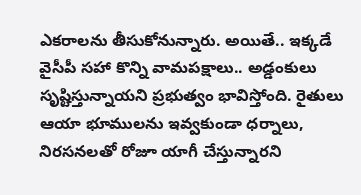ఎకరాలను తీసుకోనున్నారు. అయితే.. ఇక్కడే వైసీపీ సహా కొన్ని వామపక్షాలు.. అడ్డంకులు సృష్టిస్తున్నాయని ప్రభుత్వం భావిస్తోంది. రైతులు ఆయా భూములను ఇవ్వకుండా ధర్నాలు, నిరసనలతో రోజూ యాగీ చేస్తున్నారని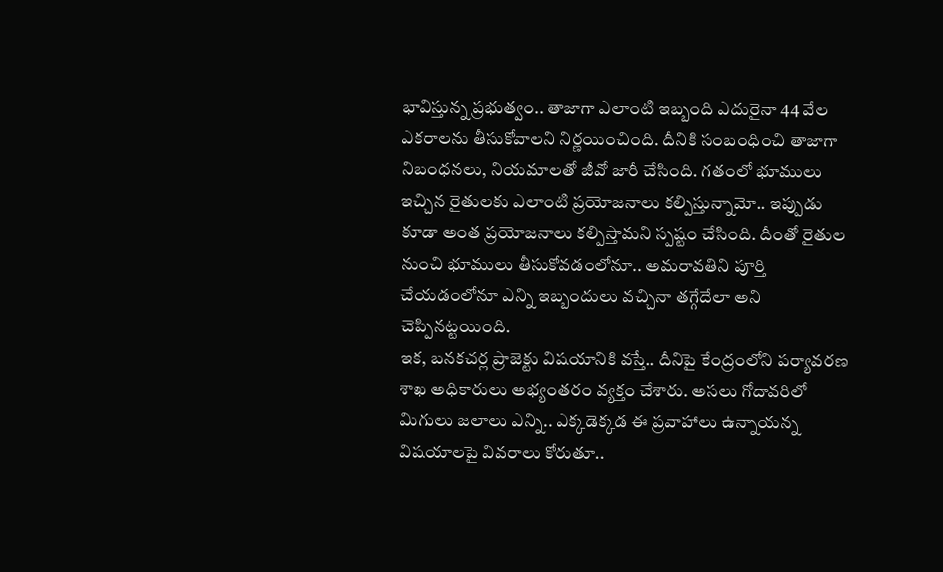భావిస్తున్న ప్రభుత్వం.. తాజాగా ఎలాంటి ఇబ్బంది ఎదురైనా 44 వేల ఎకరాలను తీసుకోవాలని నిర్ణయించింది. దీనికి సంబంధించి తాజాగా నిబంధనలు, నియమాలతో జీవో జారీ చేసింది. గతంలో భూములు ఇచ్చిన రైతులకు ఎలాంటి ప్రయోజనాలు కల్పిస్తున్నామో.. ఇప్పుడు కూడా అంత ప్రయోజనాలు కల్పిస్తామని స్పష్టం చేసింది. దీంతో రైతుల నుంచి భూములు తీసుకోవడంలోనూ.. అమరావతిని పూర్తి చేయడంలోనూ ఎన్ని ఇబ్బందులు వచ్చినా తగ్గేదేలా అని చెప్పినట్టయింది.
ఇక, బనకచర్ల ప్రాజెక్టు విషయానికి వస్తే.. దీనిపై కేంద్రంలోని పర్యావరణ శాఖ అధికారులు అభ్యంతరం వ్యక్తం చేశారు. అసలు గోదావరిలో మిగులు జలాలు ఎన్ని.. ఎక్కడెక్కడ ఈ ప్రవాహాలు ఉన్నాయన్న విషయాలపై వివరాలు కోరుతూ..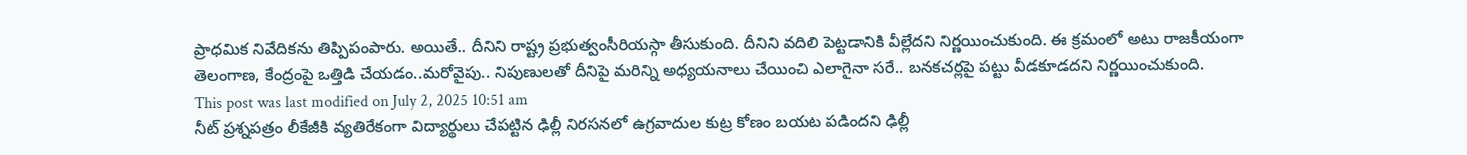ప్రాధమిక నివేదికను తిప్పిపంపారు. అయితే.. దీనిని రాష్ట్ర ప్రభుత్వంసీరియస్గా తీసుకుంది. దీనిని వదిలి పెట్టడానికి వీల్లేదని నిర్ణయించుకుంది. ఈ క్రమంలో అటు రాజకీయంగా తెలంగాణ, కేంద్రంపై ఒత్తిడి చేయడం..మరోవైపు.. నిపుణులతో దీనిపై మరిన్ని అధ్యయనాలు చేయించి ఎలాగైనా సరే.. బనకచర్లపై పట్టు వీడకూడదని నిర్ణయించుకుంది.
This post was last modified on July 2, 2025 10:51 am
నీట్ ప్రశ్నపత్రం లీకేజీకి వ్యతిరేకంగా విద్యార్థులు చేపట్టిన ఢిల్లీ నిరసనలో ఉగ్రవాదుల కుట్ర కోణం బయట పడిందని ఢిల్లీ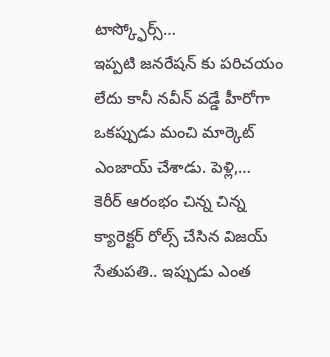టాస్క్ఫోర్స్…
ఇప్పటి జనరేషన్ కు పరిచయం లేదు కానీ నవీన్ వడ్డే హీరోగా ఒకప్పుడు మంచి మార్కెట్ ఎంజాయ్ చేశాడు. పెళ్లి,…
కెరీర్ ఆరంభం చిన్న చిన్న క్యారెక్టర్ రోల్స్ చేసిన విజయ్ సేతుపతి.. ఇప్పుడు ఎంత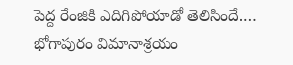పెద్ద రేంజికి ఎదిగిపోయాడో తెలిసిందే.…
భోగాపురం విమానాశ్రయం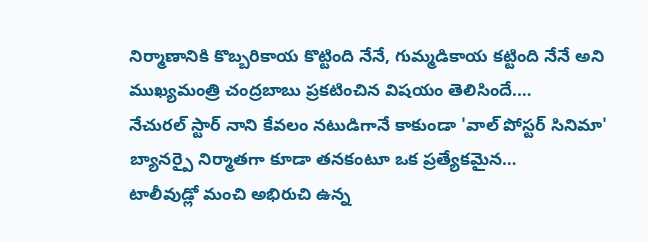నిర్మాణానికి కొబ్బరికాయ కొట్టింది నేనే, గుమ్మడికాయ కట్టింది నేనే అని ముఖ్యమంత్రి చంద్రబాబు ప్రకటించిన విషయం తెలిసిందే.…
నేచురల్ స్టార్ నాని కేవలం నటుడిగానే కాకుండా 'వాల్ పోస్టర్ సినిమా' బ్యానర్పై నిర్మాతగా కూడా తనకంటూ ఒక ప్రత్యేకమైన…
టాలీవుడ్లో మంచి అభిరుచి ఉన్న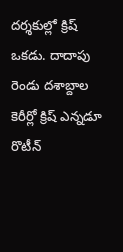దర్శకుల్లో క్రిష్ ఒకడు. దాదాపు రెండు దశాబ్దాల కెరీర్లో క్రిష్ ఎన్నడూ రొటీన్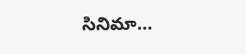సినిమా…